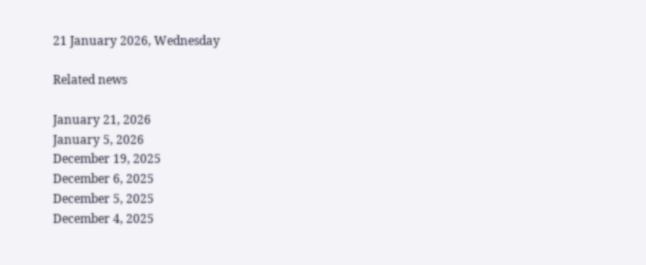21 January 2026, Wednesday

Related news

January 21, 2026
January 5, 2026
December 19, 2025
December 6, 2025
December 5, 2025
December 4, 2025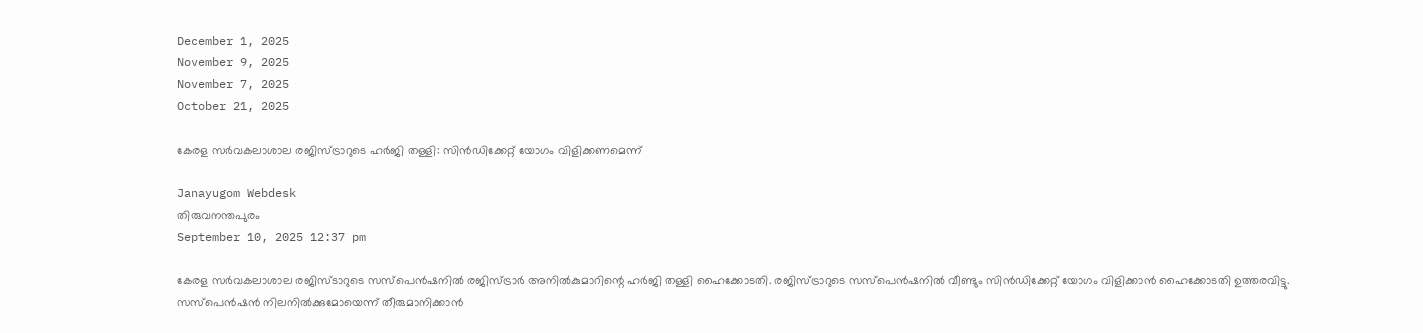December 1, 2025
November 9, 2025
November 7, 2025
October 21, 2025

കേരള സര്‍വകലാശാല രജിസ്ട്രാറുടെ ഹര്‍ജി തള്ളി: സിന്‍ഡിക്കേറ്റ് യോഗം വിളിക്കണമെന്ന്

Janayugom Webdesk
തിരുവനന്തപുരം
September 10, 2025 12:37 pm

കേരള സര്‍വകലാശാല രജിസ്ടാറുടെ സസ്പെന്‍ഷനില്‍ രജിസ്ട്രാര്‍ അനില്‍കുമാറിന്റെ ഹര്‍ജി തള്ളി ഹൈക്കോടതി. രജിസ്ട്രാറുടെ സസ്പെന്‍ഷനില്‍ വീണ്ടും സിന്‍ഡിക്കേറ്റ് യോഗം വിളിക്കാന്‍ ഹൈക്കോടതി ഉത്തരവിട്ടു. സസ്പെൻഷൻ നിലനിൽക്കുമോയെന്ന് തീരുമാനിക്കാൻ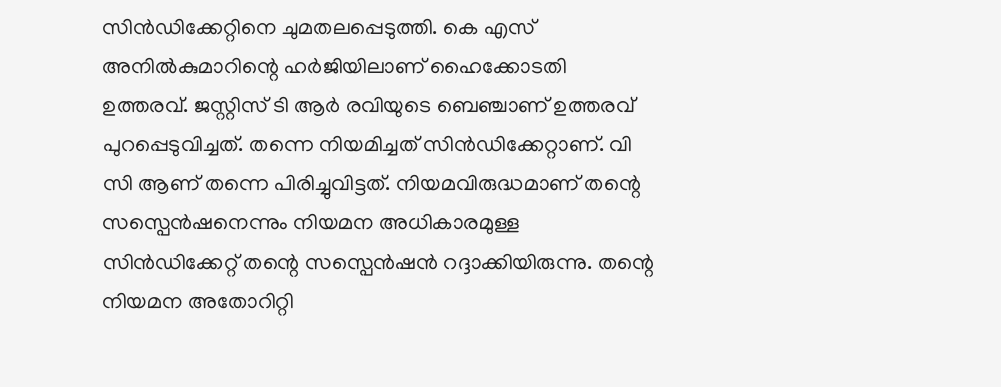സിൻഡിക്കേറ്റിനെ ചുമതലപ്പെടുത്തി. കെ എസ് അനില്‍കുമാറിന്റെ ഹർജിയിലാണ് ഹൈക്കോടതി ഉത്തരവ്. ജസ്റ്റിസ് ടി ആർ രവിയുടെ ബെഞ്ചാണ് ഉത്തരവ് പുറപ്പെടുവിച്ചത്. തന്നെ നിയമിച്ചത് സിൻഡിക്കേറ്റാണ്. വി സി ആണ് തന്നെ പിരിച്ചുവിട്ടത്. നിയമവിരുദ്ധമാണ് തന്റെ സസ്പെൻഷനെന്നും നിയമന അധികാരമുള്ള സിൻഡിക്കേറ്റ് തന്റെ സസ്പെൻഷൻ റദ്ദാക്കിയിരുന്നു. തന്റെ നിയമന അതോറിറ്റി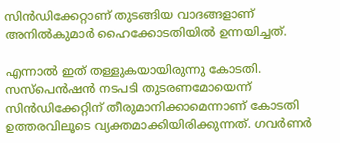സിൻഡിക്കേറ്റാണ് തുടങ്ങിയ വാദങ്ങളാണ് അനിൽകുമാർ ഹൈക്കോടതിയിൽ ഉന്നയിച്ചത്.

എന്നാൽ ഇത് തള്ളുകയായിരുന്നു കോടതി. സസ്പെൻഷൻ നടപടി തുടരണമോയെന്ന് സിൻഡിക്കേറ്റിന് തീരുമാനിക്കാമെന്നാണ് കോടതി ഉത്തരവിലൂടെ വ്യക്തമാക്കിയിരിക്കുന്നത്. ഗവര്‍ണര്‍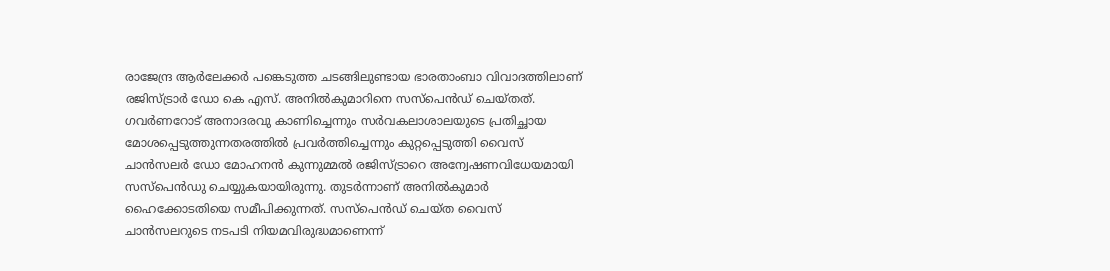രാജേന്ദ്ര ആര്‍ലേക്കര്‍ പങ്കെടുത്ത ചടങ്ങിലുണ്ടായ ഭാരതാംബാ വിവാദത്തിലാണ് രജിസ്ട്രാര്‍ ഡോ കെ എസ്. അനില്‍കുമാറിനെ സസ്പെന്‍ഡ് ചെയ്തത്. ഗവര്‍ണറോട് അനാദരവു കാണിച്ചെന്നും സര്‍വകലാശാലയുടെ പ്രതിച്ഛായ മോശപ്പെടുത്തുന്നതരത്തില്‍ പ്രവര്‍ത്തിച്ചെന്നും കുറ്റപ്പെടുത്തി വൈസ് ചാന്‍സലര്‍ ഡോ മോഹനന്‍ കുന്നുമ്മല്‍ രജിസ്ട്രാറെ അന്വേഷണവിധേയമായി സസ്പെന്‍ഡു ചെയ്യുകയായിരുന്നു. തുടർന്നാണ് അനില്‍കുമാർ ഹൈക്കോടതിയെ സമീപിക്കുന്നത്. സസ്‌പെന്‍ഡ് ചെയ്ത വൈസ് ചാന്‍സലറുടെ നടപടി നിയമവിരുദ്ധമാണെന്ന്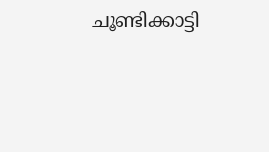ചൂണ്ടിക്കാട്ടി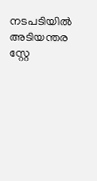നടപടിയില്‍ അടിയന്തര സ്റ്റേ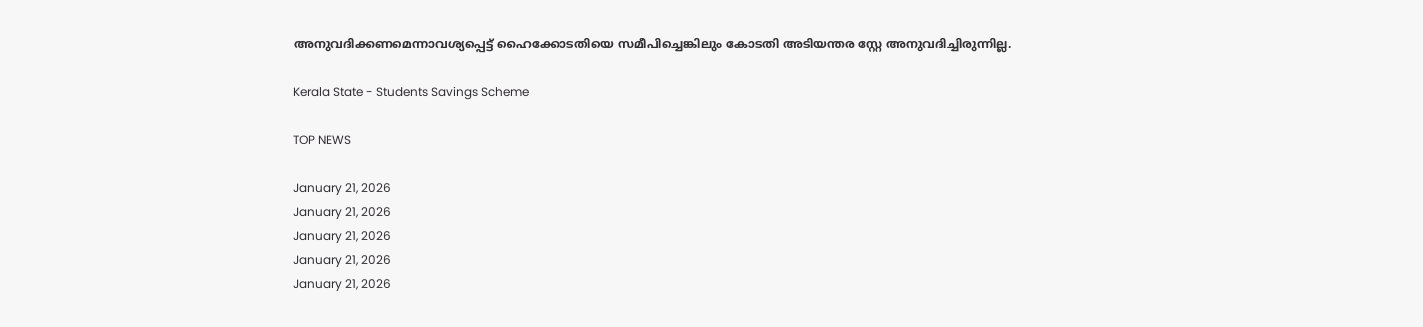അനുവദിക്കണമെന്നാവശ്യപ്പെട്ട് ഹൈക്കോടതിയെ സമീപിച്ചെങ്കിലും കോടതി അടിയന്തര സ്റ്റേ അനുവദിച്ചിരുന്നില്ല.

Kerala State - Students Savings Scheme

TOP NEWS

January 21, 2026
January 21, 2026
January 21, 2026
January 21, 2026
January 21, 2026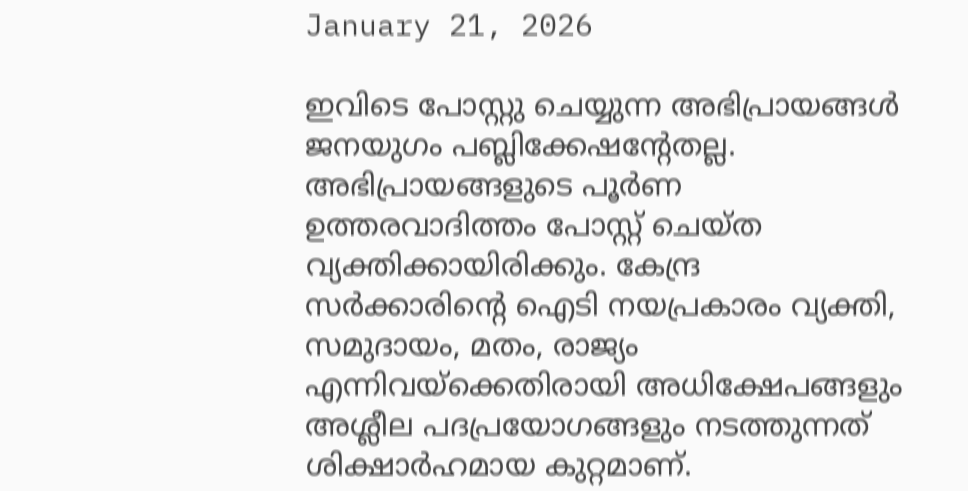January 21, 2026

ഇവിടെ പോസ്റ്റു ചെയ്യുന്ന അഭിപ്രായങ്ങള്‍ ജനയുഗം പബ്ലിക്കേഷന്റേതല്ല. അഭിപ്രായങ്ങളുടെ പൂര്‍ണ ഉത്തരവാദിത്തം പോസ്റ്റ് ചെയ്ത വ്യക്തിക്കായിരിക്കും. കേന്ദ്ര സര്‍ക്കാരിന്റെ ഐടി നയപ്രകാരം വ്യക്തി, സമുദായം, മതം, രാജ്യം എന്നിവയ്‌ക്കെതിരായി അധിക്ഷേപങ്ങളും അശ്ലീല പദപ്രയോഗങ്ങളും നടത്തുന്നത് ശിക്ഷാര്‍ഹമായ കുറ്റമാണ്.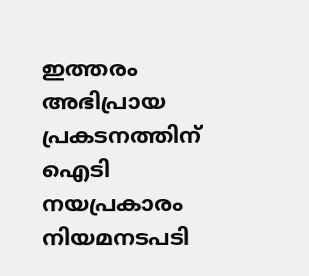ഇത്തരം അഭിപ്രായ പ്രകടനത്തിന് ഐടി നയപ്രകാരം നിയമനടപടി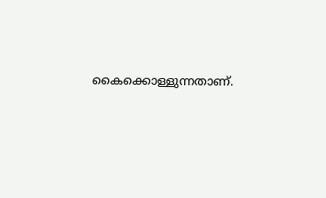കൈക്കൊള്ളുന്നതാണ്.